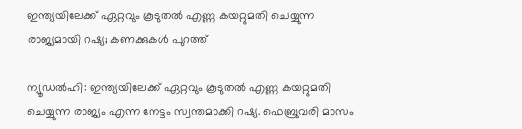ഇന്ത്യയിലേക്ക് ഏറ്റവും കൂടുതൽ എണ്ണ കയറ്റുമതി ചെയ്യുന്ന രാജ്യമായി റഷ്യ; കണക്കുകൾ പുറത്ത്

ന്യൂഡൽഹി: ഇന്ത്യയിലേക്ക് ഏറ്റവും കൂടുതൽ എണ്ണ കയറ്റുമതി ചെയ്യുന്ന രാജ്യം എന്ന നേട്ടം സ്വന്തമാക്കി റഷ്യ. ഫെബ്രുവരി മാസം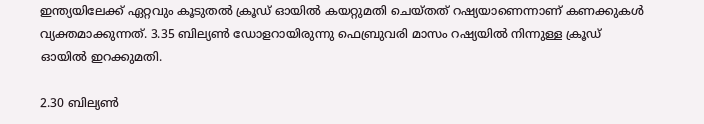ഇന്ത്യയിലേക്ക് ഏറ്റവും കൂടുതൽ ക്രൂഡ് ഓയിൽ കയറ്റുമതി ചെയ്തത് റഷ്യയാണെന്നാണ് കണക്കുകൾ വ്യക്തമാക്കുന്നത്. 3.35 ബില്യൺ ഡോളറായിരുന്നു ഫെബ്രുവരി മാസം റഷ്യയിൽ നിന്നുള്ള ക്രൂഡ് ഓയിൽ ഇറക്കുമതി.

2.30 ബില്യൺ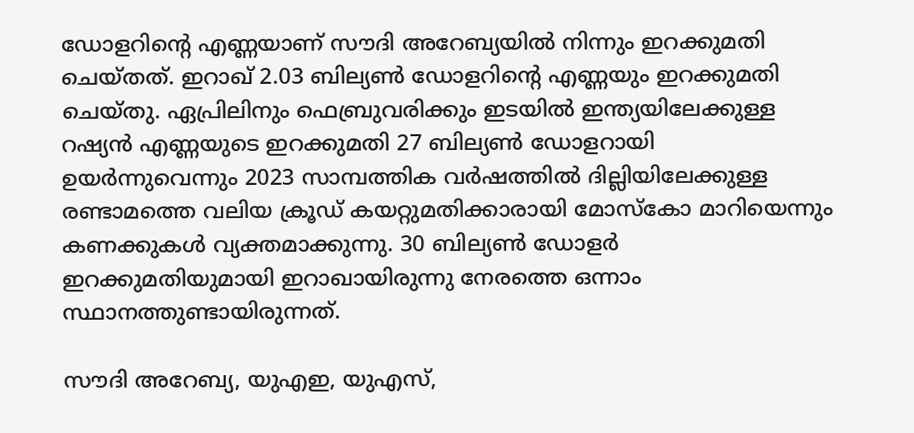ഡോളറിന്റെ എണ്ണയാണ് സൗദി അറേബ്യയിൽ നിന്നും ഇറക്കുമതി ചെയ്തത്. ഇറാഖ് 2.03 ബില്യൺ ഡോളറിന്റെ എണ്ണയും ഇറക്കുമതി ചെയ്തു. ഏപ്രിലിനും ഫെബ്രുവരിക്കും ഇടയിൽ ഇന്ത്യയിലേക്കുള്ള റഷ്യൻ എണ്ണയുടെ ഇറക്കുമതി 27 ബില്യൺ ഡോളറായി ഉയർന്നുവെന്നും 2023 സാമ്പത്തിക വർഷത്തിൽ ദില്ലിയിലേക്കുള്ള രണ്ടാമത്തെ വലിയ ക്രൂഡ് കയറ്റുമതിക്കാരായി മോസ്‌കോ മാറിയെന്നും കണക്കുകൾ വ്യക്തമാക്കുന്നു. 30 ബില്യൺ ഡോളർ ഇറക്കുമതിയുമായി ഇറാഖായിരുന്നു നേരത്തെ ഒന്നാം സ്ഥാനത്തുണ്ടായിരുന്നത്.

സൗദി അറേബ്യ, യുഎഇ, യുഎസ്,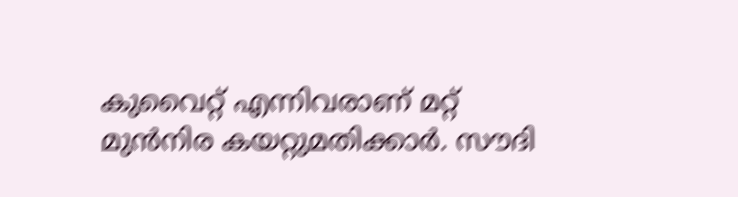കുവൈറ്റ് എന്നിവരാണ് മറ്റ് മുൻനിര കയറ്റുമതിക്കാർ. സൗദി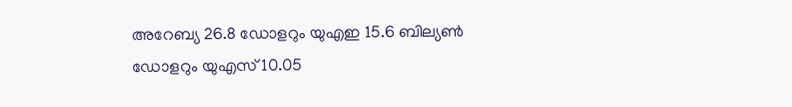അറേബ്യ 26.8 ഡോളറും യുഎഇ 15.6 ബില്യൺ ഡോളറും യുഎസ് 10.05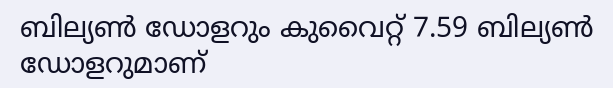ബില്യൺ ഡോളറും കുവൈറ്റ് 7.59 ബില്യൺ ഡോളറുമാണ്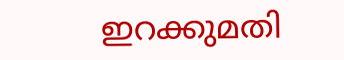ഇറക്കുമതി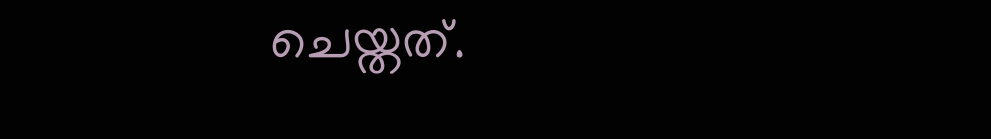ചെയ്തത്.